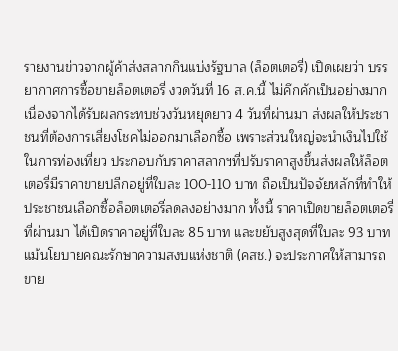รายงานข่าวจากผู้ค้าส่งสลากกินแบ่งรัฐบาล (ล็อตเตอรี่) เปิดเผยว่า บรรยากาศการซื้อขายล็อตเตอรี่ งวดวันที่ 16 ส.ค.นี้ ไม่คึกคักเป็นอย่างมาก เนื่องจากได้รับผลกระทบช่วงวันหยุดยาว 4 วันที่ผ่านมา ส่งผลให้ประชาชนที่ต้องการเสี่ยงโชคไม่ออกมาเลือกซื้อ เพราะส่วนใหญ่จะนำเงินไปใช้ในการท่องเที่ยว ประกอบกับราคาสลากฯที่ปรับราคาสูงขึ้นส่งผลให้ล็อตเตอรี่มีราคาขายปลีกอยู่ที่ใบละ 100-110 บาท ถือเป็นปัจจัยหลักที่ทำให้ประชาชนเลือกซื้อล็อตเตอรี่ลดลงอย่างมาก ทั้งนี้ ราคาเปิดขายล็อตเตอรี่ที่ผ่านมา ได้เปิดราคาอยู่ที่ใบละ 85 บาท และขยับสูงสุดที่ใบละ 93 บาท แม้นโยบายคณะรักษาความสงบแห่งชาติ (คสช.) จะประกาศให้สามารถขาย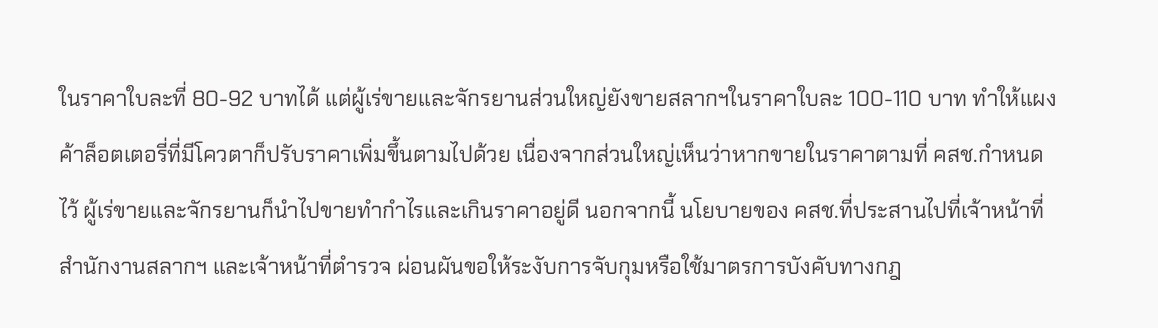ในราคาใบละที่ 80-92 บาทได้ แต่ผู้เร่ขายและจักรยานส่วนใหญ่ยังขายสลากฯในราคาใบละ 100-110 บาท ทำให้แผงค้าล็อตเตอรี่ที่มีโควตาก็ปรับราคาเพิ่มขึ้นตามไปด้วย เนื่องจากส่วนใหญ่เห็นว่าหากขายในราคาตามที่ คสช.กำหนดไว้ ผู้เร่ขายและจักรยานก็นำไปขายทำกำไรและเกินราคาอยู่ดี นอกจากนี้ นโยบายของ คสช.ที่ประสานไปที่เจ้าหน้าที่สำนักงานสลากฯ และเจ้าหน้าที่ตำรวจ ผ่อนผันขอให้ระงับการจับกุมหรือใช้มาตรการบังคับทางกฎ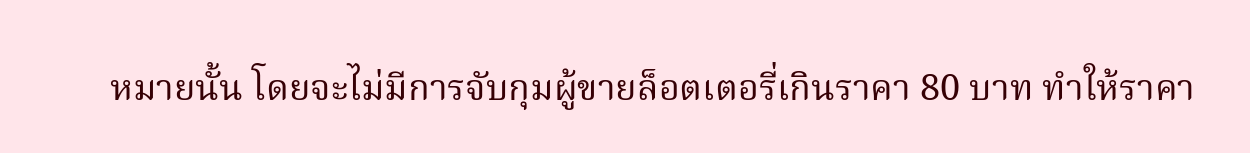หมายนั้น โดยจะไม่มีการจับกุมผู้ขายล็อตเตอรี่เกินราคา 80 บาท ทำให้ราคา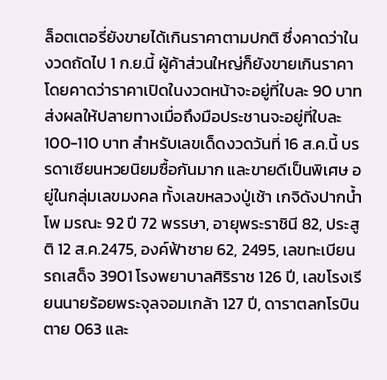ล็อตเตอรี่ยังขายได้เกินราคาตามปกติ ซึ่งคาดว่าในงวดถัดไป 1 ก.ย.นี้ ผู้ค้าส่วนใหญ่ก็ยังขายเกินราคา โดยคาดว่าราคาเปิดในงวดหน้าจะอยู่ที่ใบละ 90 บาท ส่งผลให้ปลายทางเมื่อถึงมือประชานจะอยู่ที่ใบละ 100-110 บาท สำหรับเลขเด็ดงวดวันที่ 16 ส.ค.นี้ บรรดาเซียนหวยนิยมซื้อกันมาก และขายดีเป็นพิเศษ อยู่ในกลุ่มเลขมงคล ทั้งเลขหลวงปู่เช้า เกจิดังปากน้ำโพ มรณะ 92 ปี 72 พรรษา, อายุพระราชินี 82, ประสูติ 12 ส.ค.2475, องค์ฟ้าชาย 62, 2495, เลขทะเบียนรถเสด็จ 3901 โรงพยาบาลศิริราช 126 ปี, เลขโรงเรียนนายร้อยพระจุลจอมเกล้า 127 ปี, ดาราตลกโรบินตาย 063 และ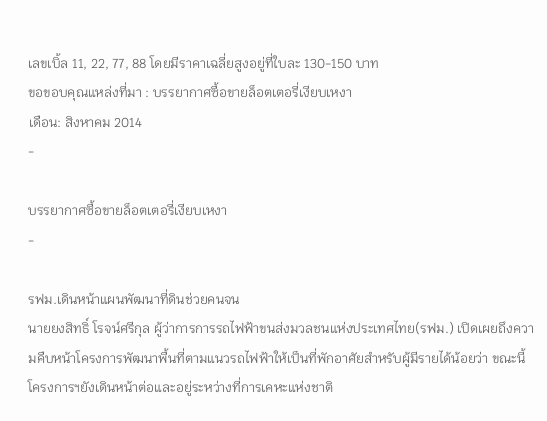เลขเบิ้ล 11, 22, 77, 88 โดยมีราคาเฉลี่ยสูงอยู่ที่ใบละ 130-150 บาท
ขอขอบคุณแหล่งที่มา : บรรยากาศซื้อขายล็อตเตอรี่เงียบเหงา
เดือน: สิงหาคม 2014
-

บรรยากาศซื้อขายล็อตเตอรี่เงียบเหงา
-

รฟม.เดินหน้าแผนพัฒนาที่ดินช่วยคนจน
นายยงสิทธิ์ โรจน์ศรีกุล ผู้ว่าการการรถไฟฟ้าขนส่งมวลชนแห่งประเทศไทย(รฟม.) เปิดเผยถึงความคืบหน้าโครงการพัฒนาพื้นที่ตามแนวรถไฟฟ้าให้เป็นที่พักอาศัยสำหรับผู้มีรายได้น้อยว่า ขณะนี้ โครงการฯยังเดินหน้าต่อและอยู่ระหว่างที่การเคหะแห่งชาติ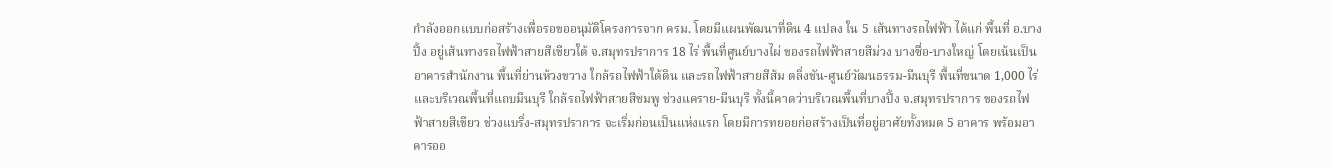กำลังออกแบบก่อสร้างเพื่อรอขออนุมัติโครงการจาก ครม. โดยมีแผนพัฒนาที่ดิน 4 แปลง ใน 5 เส้นทางรถไฟฟ้า ได้แก่ พื้นที่ อ.บางปิ้ง อยู่เส้นทางรถไฟฟ้าสายสีเขียวใต้ จ.สมุทรปราการ 18 ไร่ พื้นที่ศูนย์บางไผ่ ของรถไฟฟ้าสายสีม่วง บางซื่อ-บางใหญ่ โดยเน้นเป็นอาคารสำนักงาน พื้นที่ย่านห้วงขวาง ใกล้รถไฟฟ้าใต้ดิน และรถไฟฟ้าสายสีส้ม ตลิ่งชัน-ศูนย์วัฒนธรรม-มีนบุรี พื้นที่ขนาด 1,000 ไร่ และบริเวณพื้นที่แถบมีนบุรี ใกล้รถไฟฟ้าสายสีชมพู ช่วงแคราย-มีนบุรี ทั้งนี้คาดว่าบริเวณพื้นที่บางปิ้ง จ.สมุทรปราการ ของรถไฟฟ้าสายสีเขียว ช่วงแบริ่ง-สมุทรปราการ จะเริ่มก่อนเป็นแห่งแรก โดยมีการทยอยก่อสร้างเป็นที่อยู่อาศัยทั้งหมด 5 อาคาร พร้อมอาคารออ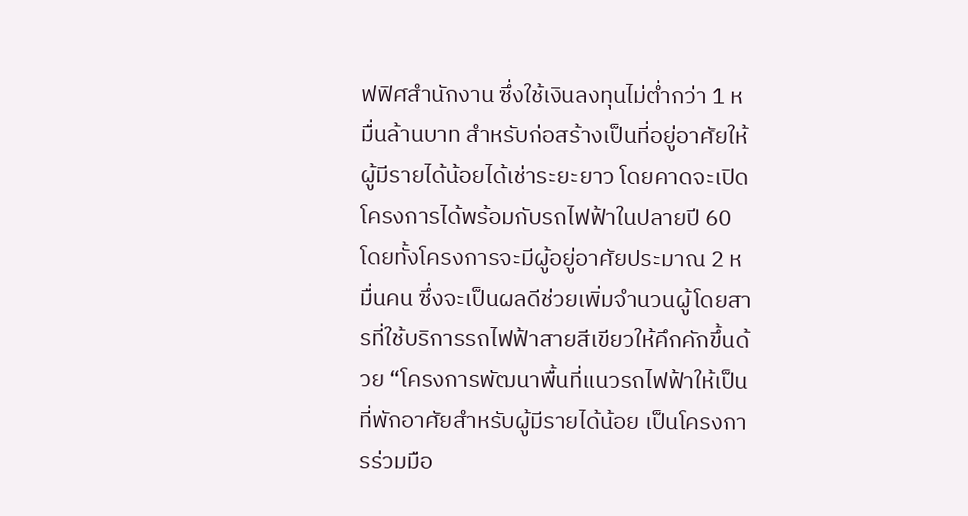ฟฟิศสำนักงาน ซึ่งใช้เงินลงทุนไม่ต่ำกว่า 1 หมื่นล้านบาท สำหรับก่อสร้างเป็นที่อยู่อาศัยให้ผู้มีรายได้น้อยได้เช่าระยะยาว โดยคาดจะเปิดโครงการได้พร้อมกับรถไฟฟ้าในปลายปี 60 โดยทั้งโครงการจะมีผู้อยู่อาศัยประมาณ 2 หมื่นคน ซึ่งจะเป็นผลดีช่วยเพิ่มจำนวนผู้โดยสารที่ใช้บริการรถไฟฟ้าสายสีเขียวให้คึกคักขึ้นด้วย “โครงการพัฒนาพื้นที่แนวรถไฟฟ้าให้เป็นที่พักอาศัยสำหรับผู้มีรายได้น้อย เป็นโครงการร่วมมือ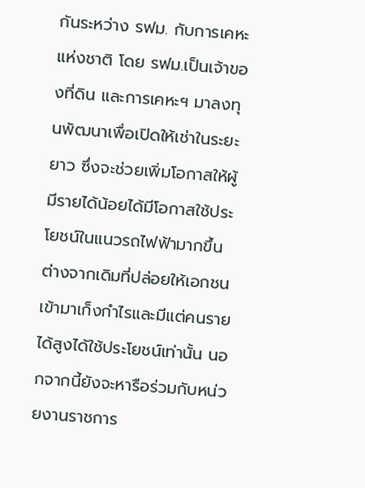กันระหว่าง รฟม. กับการเคหะแห่งชาติ โดย รฟม.เป็นเจ้าของที่ดิน และการเคหะฯ มาลงทุนพัฒนาเพื่อเปิดให้เช่าในระยะยาว ซึ่งจะช่วยเพิ่มโอกาสให้ผู้มีรายได้น้อยได้มีโอกาสใช้ประโยชน์ในแนวรถไฟฟ้ามากขึ้น ต่างจากเดิมที่ปล่อยให้เอกชนเข้ามาเก็งกำไรและมีแต่คนรายได้สูงได้ใช้ประโยชน์เท่านั้น นอกจากนี้ยังจะหารือร่วมกับหน่วยงานราชการ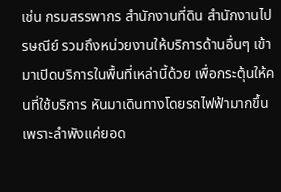เช่น กรมสรรพากร สำนักงานที่ดิน สำนักงานไปรษณีย์ รวมถึงหน่วยงานให้บริการด้านอื่นๆ เข้ามาเปิดบริการในพื้นที่เหล่านี้ด้วย เพื่อกระตุ้นให้คนที่ใช้บริการ หันมาเดินทางโดยรถไฟฟ้ามากขึ้น เพราะลำพังแค่ยอด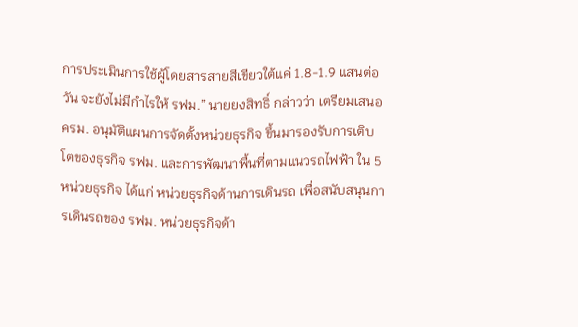การประเมินการใช้ผู้โดยสารสายสีเขียวใต้แค่ 1.8-1.9 แสนต่อวัน จะยังไม่มีกำไรให้ รฟม.” นายยงสิทธิ์ กล่าวว่า เตรียมเสนอ ครม. อนุมัติแผนการจัดตั้งหน่วยธุรกิจ ขึ้นมารองรับการเติบโตของธุรกิจ รฟม. และการพัฒนาพื้นที่ตามแนวรถไฟฟ้า ใน 5 หน่วยธุรกิจ ได้แก่ หน่วยธุรกิจด้านการเดินรถ เพื่อสนับสนุนการเดินรถของ รฟม. หน่วยธุรกิจด้า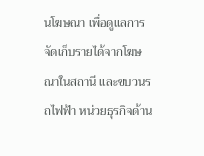นโฆษณา เพื่อดูแลการจัดเก็บรายได้จากโฆษณาในสถานี และขบวนรถไฟฟ้า หน่วยธุรกิจด้าน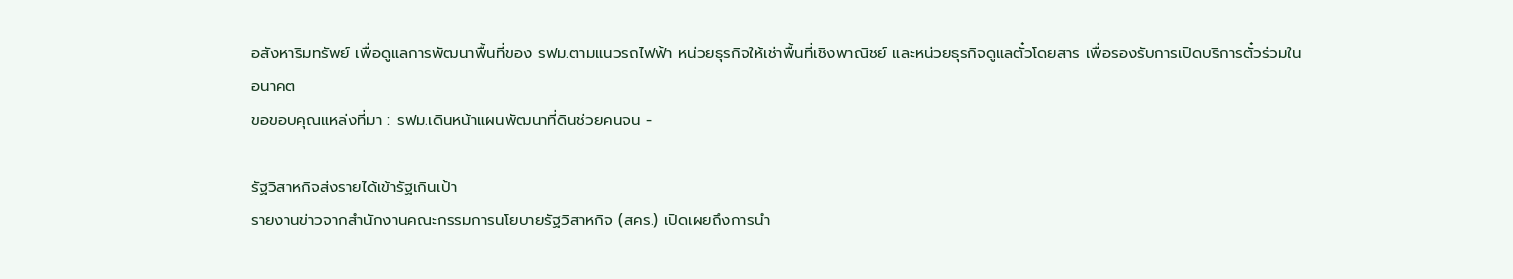อสังหาริมทรัพย์ เพื่อดูแลการพัฒนาพื้นที่ของ รฟม.ตามแนวรถไฟฟ้า หน่วยธุรกิจให้เช่าพื้นที่เชิงพาณิชย์ และหน่วยธุรกิจดูแลตั๋วโดยสาร เพื่อรองรับการเปิดบริการตั๋วร่วมในอนาคต
ขอขอบคุณแหล่งที่มา : รฟม.เดินหน้าแผนพัฒนาที่ดินช่วยคนจน -

รัฐวิสาหกิจส่งรายได้เข้ารัฐเกินเป้า
รายงานข่าวจากสำนักงานคณะกรรมการนโยบายรัฐวิสาหกิจ (สคร.) เปิดเผยถึงการนำ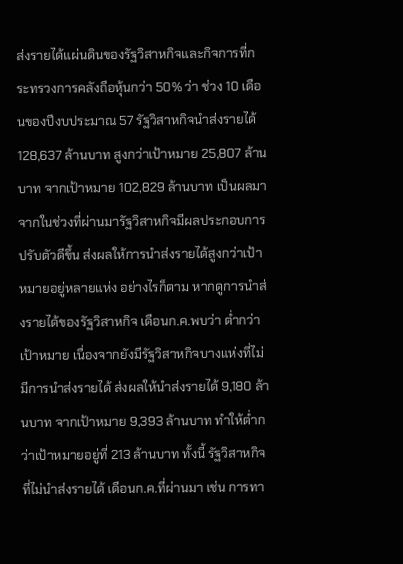ส่งรายได้แผ่นดินของรัฐวิสาหกิจและกิจการที่กระทรวงการคลังถือหุ้นกว่า 50% ว่า ช่วง 10 เดือนของปีงบประมาณ 57 รัฐวิสาหกิจนำส่งรายได้ 128,637 ล้านบาท สูงกว่าเป้าหมาย 25,807 ล้านบาท จากเป้าหมาย 102,829 ล้านบาท เป็นผลมาจากในช่วงที่ผ่านมารัฐวิสาหกิจมีผลประกอบการปรับตัวดีขึ้น ส่งผลให้การนำส่งรายได้สูงกว่าเป้าหมายอยู่หลายแห่ง อย่างไรก็ตาม หากดูการนำส่งรายได้ของรัฐวิสาหกิจ เดือนก.ค.พบว่า ต่ำกว่าเป้าหมาย เนื่องจากยังมีรัฐวิสาหกิจบางแห่งที่ไม่มีการนำส่งรายได้ ส่งผลให้นำส่งรายได้ 9,180 ล้านบาท จากเป้าหมาย 9,393 ล้านบาท ทำให้ต่ำกว่าเป้าหมายอยู่ที่ 213 ล้านบาท ทั้งนี้ รัฐวิสาหกิจที่ไม่นำส่งรายได้ เดือนก.ค.ที่ผ่านมา เช่น การทา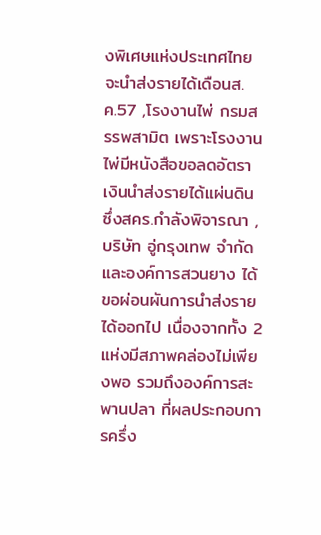งพิเศษแห่งประเทศไทย จะนำส่งรายได้เดือนส.ค.57 ,โรงงานไพ่ กรมสรรพสามิต เพราะโรงงานไพ่มีหนังสือขอลดอัตราเงินนำส่งรายได้แผ่นดิน ซึ่งสคร.กำลังพิจารณา , บริษัท อู่กรุงเทพ จำกัด และองค์การสวนยาง ได้ขอผ่อนผันการนำส่งรายได้ออกไป เนื่องจากทั้ง 2 แห่งมีสภาพคล่องไม่เพียงพอ รวมถึงองค์การสะพานปลา ที่ผลประกอบการครึ่ง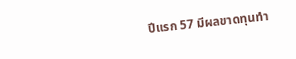ปีแรก 57 มีผลขาดทุนทำ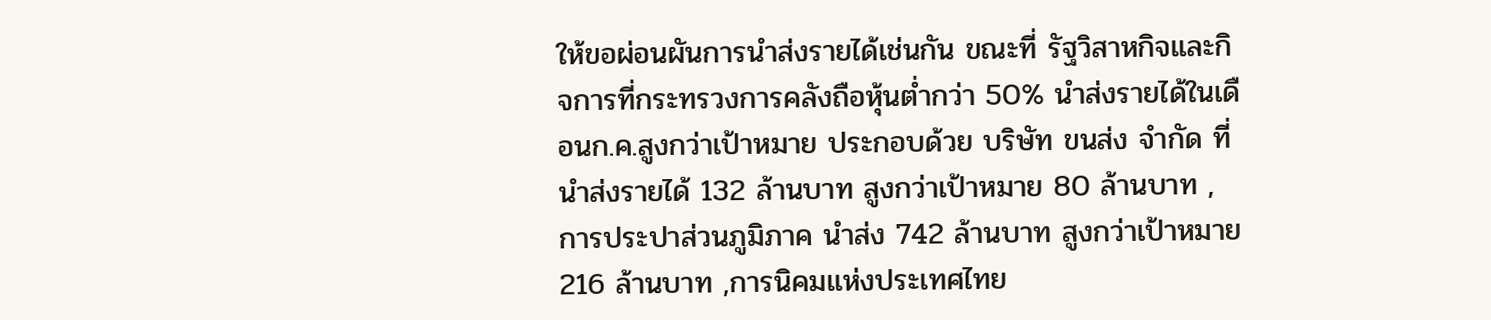ให้ขอผ่อนผันการนำส่งรายได้เช่นกัน ขณะที่ รัฐวิสาหกิจและกิจการที่กระทรวงการคลังถือหุ้นต่ำกว่า 50% นำส่งรายได้ในเดือนก.ค.สูงกว่าเป้าหมาย ประกอบด้วย บริษัท ขนส่ง จำกัด ที่นำส่งรายได้ 132 ล้านบาท สูงกว่าเป้าหมาย 80 ล้านบาท ,การประปาส่วนภูมิภาค นำส่ง 742 ล้านบาท สูงกว่าเป้าหมาย 216 ล้านบาท ,การนิคมแห่งประเทศไทย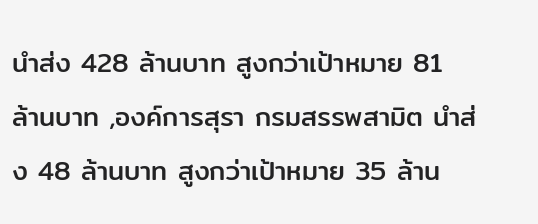นำส่ง 428 ล้านบาท สูงกว่าเป้าหมาย 81 ล้านบาท ,องค์การสุรา กรมสรรพสามิต นำส่ง 48 ล้านบาท สูงกว่าเป้าหมาย 35 ล้าน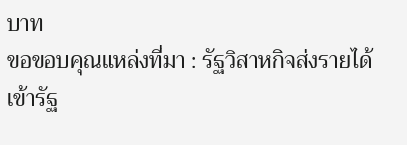บาท
ขอขอบคุณแหล่งที่มา : รัฐวิสาหกิจส่งรายได้เข้ารัฐ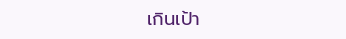เกินเป้า